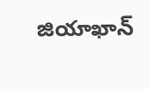జియాఖాన్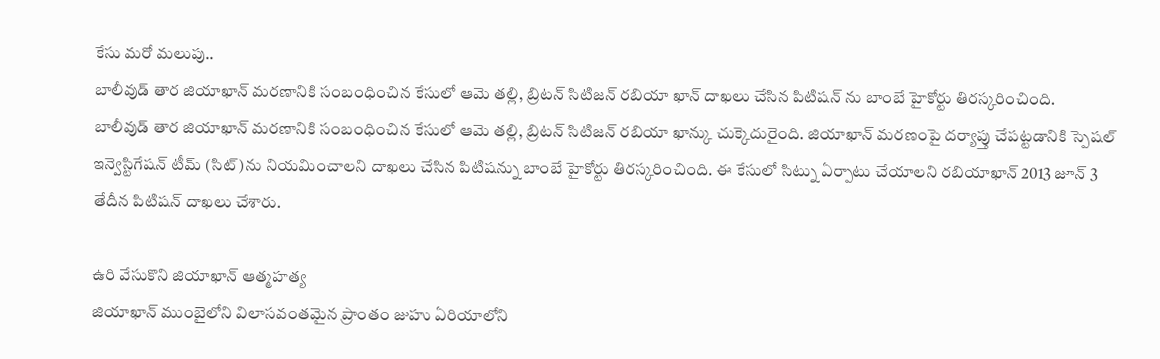కేసు మరో మలుపు..
బాలీవుడ్ తార జియాఖాన్ మరణానికి సంబంధించిన కేసులో ఆమె తల్లి, బ్రిటన్ సిటిజన్ రబియా ఖాన్ దాఖలు చేసిన పిటిషన్ ను బాంబే హైకోర్టు తిరస్కరించింది.
బాలీవుడ్ తార జియాఖాన్ మరణానికి సంబంధించిన కేసులో ఆమె తల్లి, బ్రిటన్ సిటిజన్ రబియా ఖాన్కు చుక్కెదురైంది. జియాఖాన్ మరణంపై దర్యాప్తు చేపట్టడానికి స్పెషల్ ఇన్వెస్టిగేషన్ టీమ్ (సిట్)ను నియమించాలని దాఖలు చేసిన పిటిషన్ను బాంబే హైకోర్టు తిరస్కరించింది. ఈ కేసులో సిట్ను ఏర్పాటు చేయాలని రబియాఖాన్ 2013 జూన్ 3 తేదీన పిటిషన్ దాఖలు చేశారు.

ఉరి వేసుకొని జియాఖాన్ ఆత్మహత్య
జియాఖాన్ ముంబైలోని విలాసవంతమైన ప్రాంతం జుహు ఏరియాలోని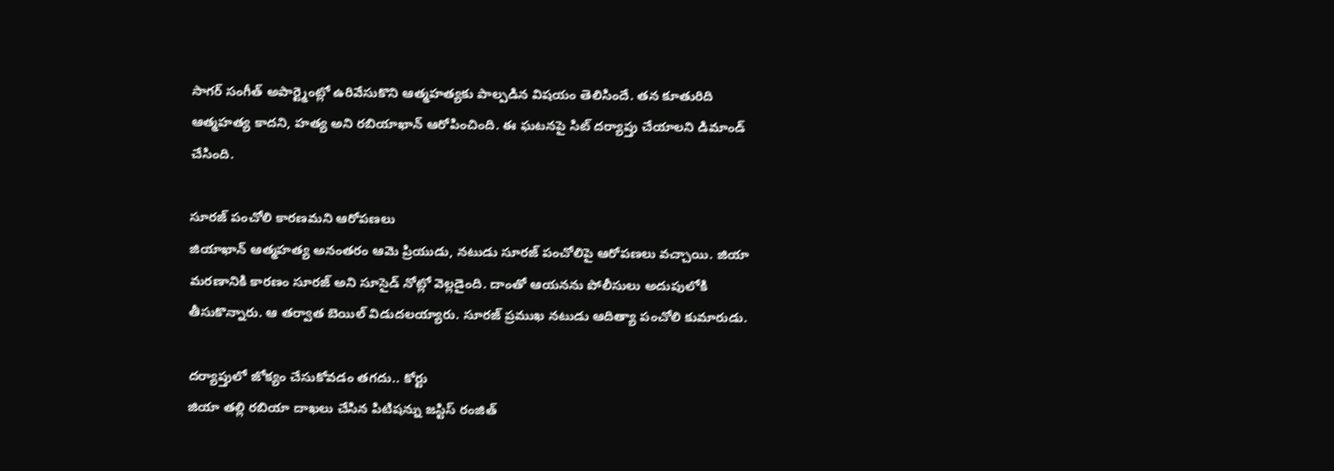సాగర్ సంగీత్ అపార్ట్మెంట్లో ఉరివేసుకొని ఆత్మహత్యకు పాల్పడిన విషయం తెలిసిందే. తన కూతురిది ఆత్మహత్య కాదని, హత్య అని రబియాఖాన్ ఆరోపించింది. ఈ ఘటనపై సిట్ దర్యాప్తు చేయాలని డిమాండ్ చేసింది.

సూరజ్ పంచోలి కారణమని ఆరోపణలు
జియాఖాన్ ఆత్మహత్య అనంతరం ఆమె ప్రియుడు, నటుడు సూరజ్ పంచోలిపై ఆరోపణలు వచ్చాయి. జియా మరణానికి కారణం సూరజ్ అని సూసైడ్ నోట్లో వెల్లడైంది. దాంతో ఆయనను పోలీసులు అదుపులోకి తీసుకొన్నారు. ఆ తర్వాత బెయిల్ విడుదలయ్యారు. సూరజ్ ప్రముఖ నటుడు ఆదిత్యా పంచోలి కుమారుడు.

దర్యాప్తులో జోక్యం చేసుకోవడం తగదు.. కోర్టు
జియా తల్లి రబియా దాఖలు చేసిన పిటిషన్ను జస్టిస్ రంజిత్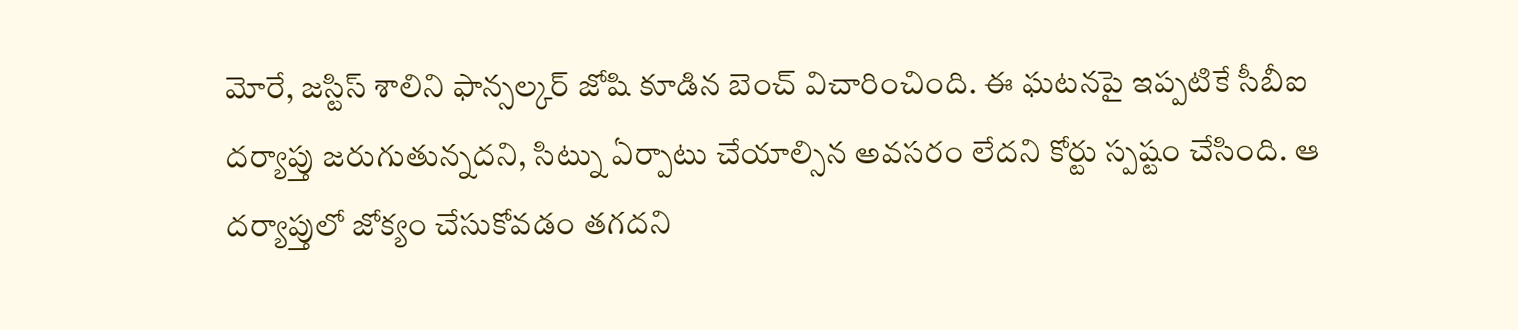మోరే, జస్టిస్ శాలిని ఫాన్సల్కర్ జోషి కూడిన బెంచ్ విచారించింది. ఈ ఘటనపై ఇప్పటికే సీబీఐ దర్యాప్తు జరుగుతున్నదని, సిట్ను ఏర్పాటు చేయాల్సిన అవసరం లేదని కోర్టు స్పష్టం చేసింది. ఆ దర్యాప్తులో జోక్యం చేసుకోవడం తగదని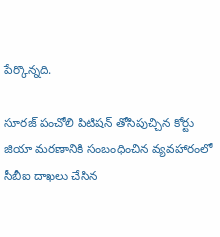పేర్కొన్నది.

సూరజ్ పంచోలి పిటిషన్ తోసిపుచ్చిన కోర్టు
జియా మరణానికి సంబంధించిన వ్యవహారంలో సీబీఐ దాఖలు చేసిన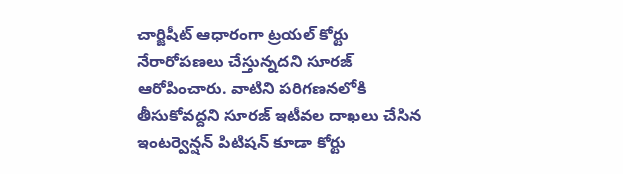చార్జిషీట్ ఆధారంగా ట్రయల్ కోర్టు నేరారోపణలు చేస్తున్నదని సూరజ్ ఆరోపించారు. వాటిని పరిగణనలోకి తీసుకోవద్దని సూరజ్ ఇటీవల దాఖలు చేసిన ఇంటర్వెన్షన్ పిటిషన్ కూడా కోర్టు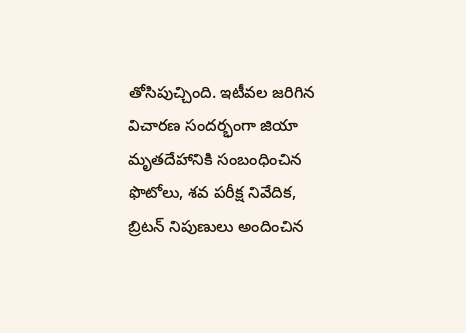తోసిపుచ్చింది. ఇటీవల జరిగిన విచారణ సందర్భంగా జియా మృతదేహానికి సంబంధించిన ఫొటోలు, శవ పరీక్ష నివేదిక, బ్రిటన్ నిపుణులు అందించిన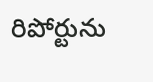రిపోర్టును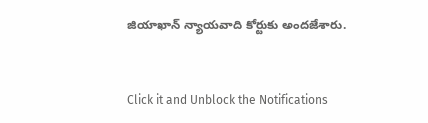జియాఖాన్ న్యాయవాది కోర్టుకు అందజేశారు.


Click it and Unblock the Notifications